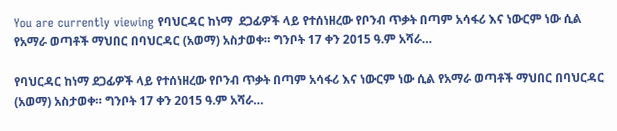You are currently viewing የባህርዳር ከነማ  ደጋፊዎች ላይ የተሰነዘረው የቦንብ ጥቃት በጣም አሳፋሪ እና ነውርም ነው ሲል የአማራ ወጣቶች ማህበር በባህርዳር (አወማ) አስታወቀ። ግንቦት 17 ቀን 2015 ዓ.ም አሻራ…

የባህርዳር ከነማ ደጋፊዎች ላይ የተሰነዘረው የቦንብ ጥቃት በጣም አሳፋሪ እና ነውርም ነው ሲል የአማራ ወጣቶች ማህበር በባህርዳር (አወማ) አስታወቀ። ግንቦት 17 ቀን 2015 ዓ.ም አሻራ…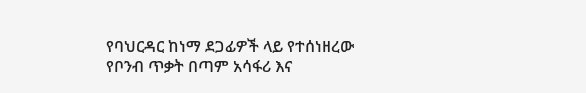የባህርዳር ከነማ ደጋፊዎች ላይ የተሰነዘረው የቦንብ ጥቃት በጣም አሳፋሪ እና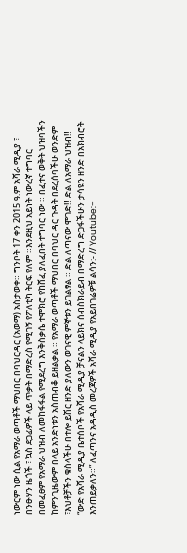ነውርም ነው ሲል የአማራ ወጣቶች ማህበር በባህርዳር (አወማ) አስታወቀ። ግንቦት 17 ቀን 2015 ዓ.ም አሻራ ሚዲያ ፣ በንፁሃን ዜጎች ፣ ኳስ ደጋፊዎች ላይ ጥቃት በማድረስ የሚገኝ የፖለቲካ ትርፍ የለም ።እንደዚህ አይነት ነውረኛ ተግባር በመፈፀም የአማራ ህዝብ ለመከፋፋል የሚደረግ እንቅስቃሴ ተሞክሮ የከሸፈ ያለፈበት ተግባር ነው ። በፈተና ወቅት ህዝባችን ከምንጊዜውም በላይ አንድነቱን አስጠብቆ ይዘልቃል ። የአማራ ወጣቶች ማህበር በባህር ዳር ጉዳት በደረሰባችሁ ወንድም ፣እህቶቻችን ቁስላችሁ በተሎ ይሽር ዘንድ ያለውን ወገናዊ ምኞቱን ይገልፃል ። ድል ለጣናው ሞገድ‼ ድል ለአማራ ህዝብ‼ “ውድ የአሻራ ሚዲያ ቤተሰቦች የአሻራ ሚዲያ ቻናልን ላይክና ሰብስክራይብ በማድረግ ድጋፋችሁን ታሳዩን ዘንድ በአክብሮት እንጠይቃለን።” ለፈጣንና አዳዲስ መረጃዎች አሻራ ሚዲያ የአይበገሬዎቹ ልሳን:- // Youtube:-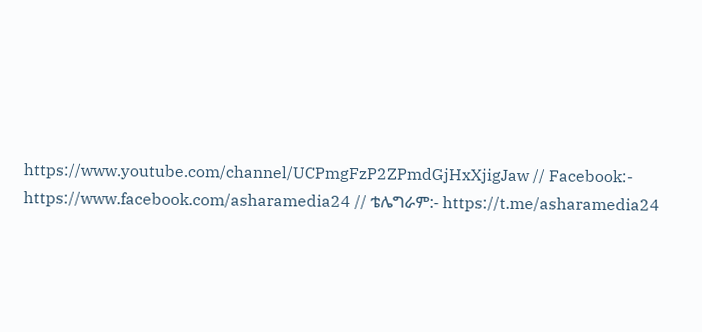https://www.youtube.com/channel/UCPmgFzP2ZPmdGjHxXjigJaw // Facebook:- https://www.facebook.com/asharamedia24 // ቴሌግራም:- https://t.me/asharamedia24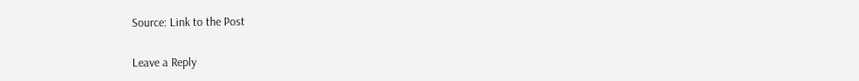Source: Link to the Post

Leave a Reply